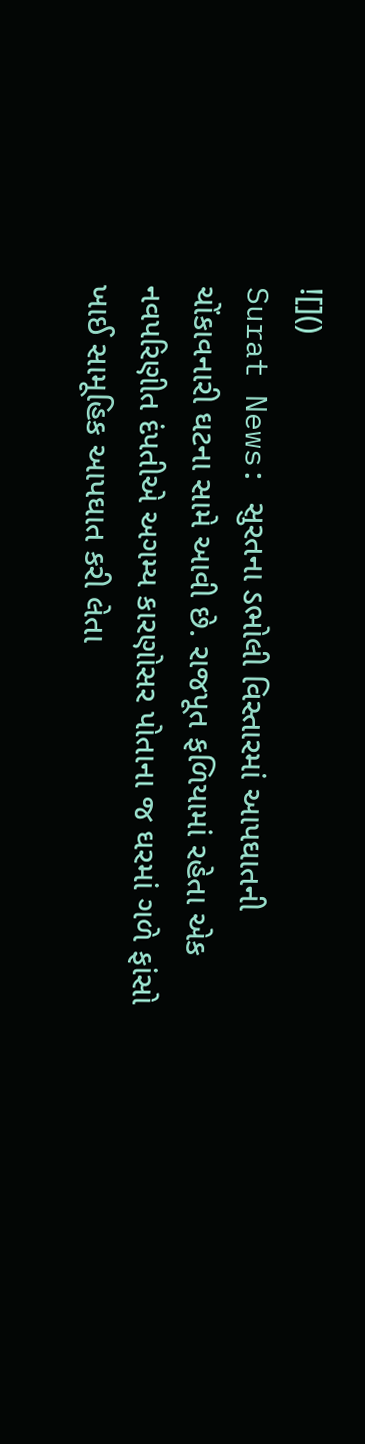![]()
Surat News: સુરતના ડભોલી વિસ્તારમાં આપઘાતની ચોંકાવનારી ઘટના સામે આવી છે. રાજપૂત ફળિયામાં રહેતા એક નવપરિણીત દંપતીએ અગમ્ય કારણોસર પોતાના જ ઘરમાં ગળે ફાંસો ખાઈ સામૂહિક આપઘાત કરી લેતા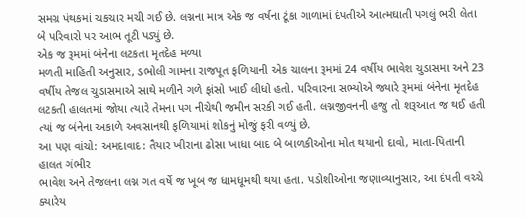સમગ્ર પંથકમાં ચકચાર મચી ગઈ છે. લગ્નના માત્ર એક જ વર્ષના ટૂંકા ગાળામાં દંપતીએ આત્મઘાતી પગલું ભરી લેતા બે પરિવારો પર આભ તૂટી પડ્યું છે.
એક જ રૂમમાં બંનેના લટકતા મૃતદેહ મળ્યા
મળતી માહિતી અનુસાર, ડભોલી ગામના રાજપૂત ફળિયાની એક ચાલના રૂમમાં 24 વર્ષીય ભાવેશ ચુડાસમા અને 23 વર્ષીય તેજલ ચુડાસમાએ સાથે મળીને ગળે ફાંસો ખાઈ લીધો હતો. પરિવારના સભ્યોએ જ્યારે રૂમમાં બંનેના મૃતદેહ લટકતી હાલતમાં જોયા ત્યારે તેમના પગ નીચેથી જમીન સરકી ગઈ હતી. લગ્નજીવનની હજુ તો શરૂઆત જ થઈ હતી ત્યાં જ બંનેના અકાળે અવસાનથી ફળિયામાં શોકનું મોજું ફરી વળ્યું છે.
આ પણ વાંચો: અમદાવાદ: તૈયાર ખીરાના ઢોસા ખાધા બાદ બે બાળકીઓના મોત થયાનો દાવો, માતા-પિતાની હાલત ગંભીર
ભાવેશ અને તેજલના લગ્ન ગત વર્ષે જ ખૂબ જ ધામધૂમથી થયા હતા. પડોશીઓના જણાવ્યાનુસાર, આ દંપતી વચ્ચે ક્યારેય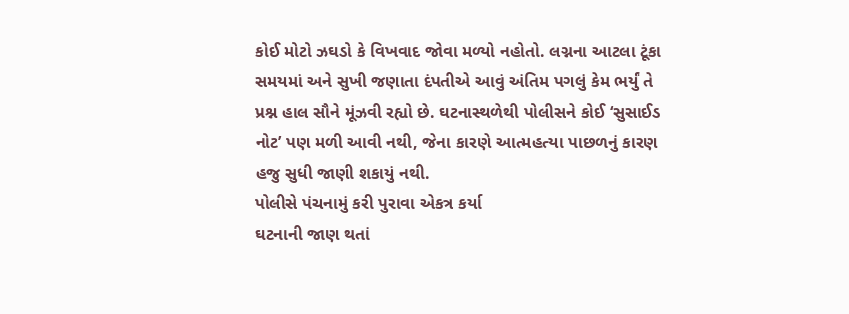કોઈ મોટો ઝઘડો કે વિખવાદ જોવા મળ્યો નહોતો. લગ્નના આટલા ટૂંકા સમયમાં અને સુખી જણાતા દંપતીએ આવું અંતિમ પગલું કેમ ભર્યું તે પ્રશ્ન હાલ સૌને મૂંઝવી રહ્યો છે. ઘટનાસ્થળેથી પોલીસને કોઈ ‘સુસાઈડ નોટ’ પણ મળી આવી નથી, જેના કારણે આત્મહત્યા પાછળનું કારણ હજુ સુધી જાણી શકાયું નથી.
પોલીસે પંચનામું કરી પુરાવા એકત્ર કર્યા
ઘટનાની જાણ થતાં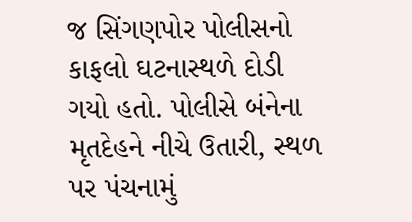જ સિંગણપોર પોલીસનો કાફલો ઘટનાસ્થળે દોડી ગયો હતો. પોલીસે બંનેના મૃતદેહને નીચે ઉતારી, સ્થળ પર પંચનામું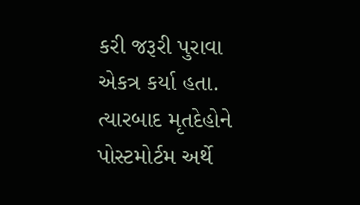કરી જરૂરી પુરાવા એકત્ર કર્યા હતા. ત્યારબાદ મૃતદેહોને પોસ્ટમોર્ટમ અર્થે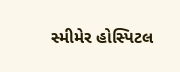સ્મીમેર હોસ્પિટલ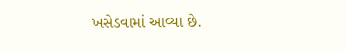ખસેડવામાં આવ્યા છે.